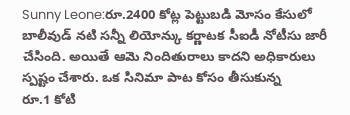Sunny Leone:రూ.2400 కోట్ల పెట్టుబడి మోసం కేసులో బాలీవుడ్ నటి సన్నీ లియోన్కు కర్ణాటక సీఐడీ నోటీసు జారీ చేసింది. అయితే ఆమె నిందితురాలు కాదని అధికారులు స్పష్టం చేశారు. ఒక సినిమా పాట కోసం తీసుకున్న
రూ.1 కోటి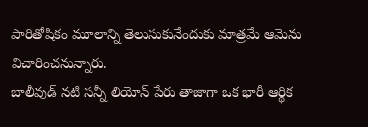పారితోషికం మూలాన్ని తెలుసుకునేందుకు మాత్రమే ఆమెను విచారించనున్నారు.
బాలీవుడ్ నటి సన్నీ లియోన్ పేరు తాజాగా ఒక భారీ ఆర్థిక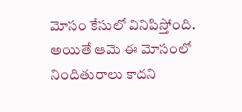మోసం కేసులో వినిపిస్తోంది. అయితే ఆమె ఈ మోసంలో నిందితురాలు కాదని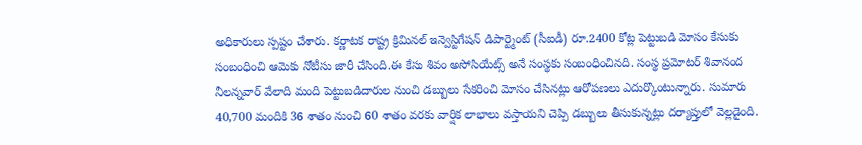అధికారులు స్పష్టం చేశారు. కర్ణాటక రాష్ట్ర క్రిమినల్ ఇన్వెస్టిగేషన్ డిపార్ట్మెంట్ (సీఐడీ) రూ.2400 కోట్ల పెట్టుబడి మోసం కేసుకు సంబంధించి ఆమెకు నోటీసు జారీ చేసింది.ఈ కేసు శివం అసోసియేట్స్ అనే సంస్థకు సంబంధించినది. సంస్థ ప్రమోటర్ శివానంద నీలన్నవార్ వేలాది మంది పెట్టుబడిదారుల నుంచి డబ్బులు సేకరించి మోసం చేసినట్లు ఆరోపణలు ఎదుర్కొంటున్నారు. సుమారు 40,700 మందికి 36 శాతం నుంచి 60 శాతం వరకు వార్షిక లాభాలు వస్తాయని చెప్పి డబ్బులు తీసుకున్నట్లు దర్యాప్తులో వెల్లడైంది.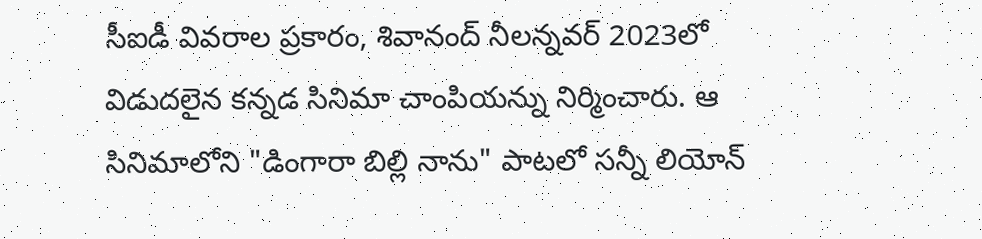సీఐడీ వివరాల ప్రకారం, శివానంద్ నీలన్నవర్ 2023లో విడుదలైన కన్నడ సినిమా చాంపియన్ను నిర్మించారు. ఆ సినిమాలోని "డింగారా బిల్లి నాను" పాటలో సన్నీ లియోన్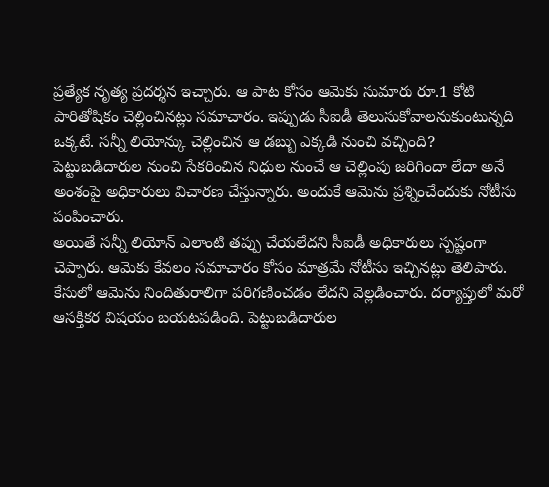ప్రత్యేక నృత్య ప్రదర్శన ఇచ్చారు. ఆ పాట కోసం ఆమెకు సుమారు రూ.1 కోటి పారితోషికం చెల్లించినట్లు సమాచారం. ఇప్పుడు సీఐడీ తెలుసుకోవాలనుకుంటున్నది ఒక్కటే. సన్నీ లియోన్కు చెల్లించిన ఆ డబ్బు ఎక్కడి నుంచి వచ్చింది? పెట్టుబడిదారుల నుంచి సేకరించిన నిధుల నుంచే ఆ చెల్లింపు జరిగిందా లేదా అనే అంశంపై అధికారులు విచారణ చేస్తున్నారు. అందుకే ఆమెను ప్రశ్నించేందుకు నోటీసు పంపించారు.
అయితే సన్నీ లియోన్ ఎలాంటి తప్పు చేయలేదని సీఐడీ అధికారులు స్పష్టంగా చెప్పారు. ఆమెకు కేవలం సమాచారం కోసం మాత్రమే నోటీసు ఇచ్చినట్లు తెలిపారు. కేసులో ఆమెను నిందితురాలిగా పరిగణించడం లేదని వెల్లడించారు. దర్యాప్తులో మరో ఆసక్తికర విషయం బయటపడింది. పెట్టుబడిదారుల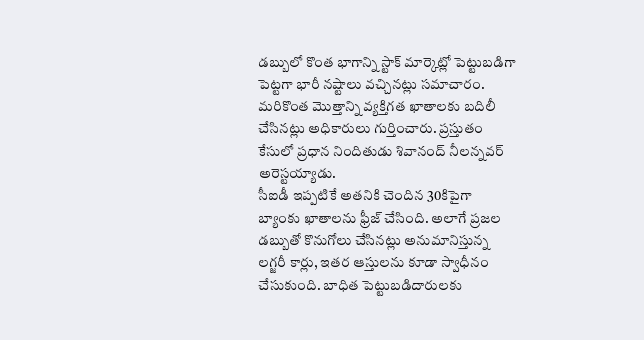డబ్బులో కొంత భాగాన్ని స్టాక్ మార్కెట్లో పెట్టుబడిగా పెట్టగా భారీ నష్టాలు వచ్చినట్లు సమాచారం. మరికొంత మొత్తాన్ని వ్యక్తిగత ఖాతాలకు బదిలీ చేసినట్లు అధికారులు గుర్తించారు. ప్రస్తుతం కేసులో ప్రధాన నిందితుడు శివానంద్ నీలన్నవర్ అరెస్టయ్యాడు.
సీఐడీ ఇప్పటికే అతనికి చెందిన 30కిపైగా బ్యాంకు ఖాతాలను ఫ్రీజ్ చేసింది. అలాగే ప్రజల డబ్బుతో కొనుగోలు చేసినట్లు అనుమానిస్తున్న లగ్జరీ కార్లు, ఇతర ఆస్తులను కూడా స్వాధీనం చేసుకుంది. బాధిత పెట్టుబడిదారులకు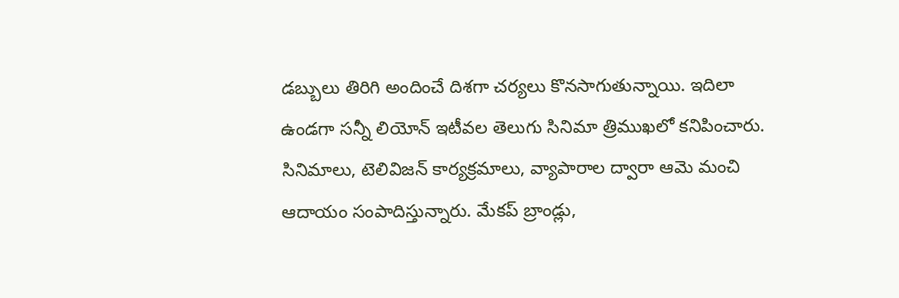డబ్బులు తిరిగి అందించే దిశగా చర్యలు కొనసాగుతున్నాయి. ఇదిలా ఉండగా సన్నీ లియోన్ ఇటీవల తెలుగు సినిమా త్రిముఖలో కనిపించారు. సినిమాలు, టెలివిజన్ కార్యక్రమాలు, వ్యాపారాల ద్వారా ఆమె మంచి ఆదాయం సంపాదిస్తున్నారు. మేకప్ బ్రాండ్లు,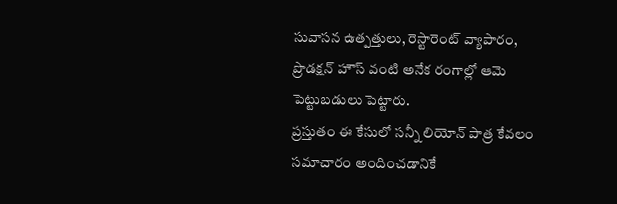సువాసన ఉత్పత్తులు, రెస్టారెంట్ వ్యాపారం, ప్రొడక్షన్ హౌస్ వంటి అనేక రంగాల్లో ఆమె పెట్టుబడులు పెట్టారు.
ప్రస్తుతం ఈ కేసులో సన్నీ లియోన్ పాత్ర కేవలం సమాచారం అందించడానికే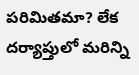పరిమితమా? లేక దర్యాప్తులో మరిన్ని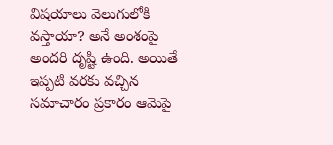విషయాలు వెలుగులోకి వస్తాయా? అనే అంశంపై అందరి దృష్టి ఉంది. అయితే ఇప్పటి వరకు వచ్చిన సమాచారం ప్రకారం ఆమెపై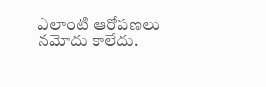ఎలాంటి ఆరోపణలు నమోదు కాలేదు.